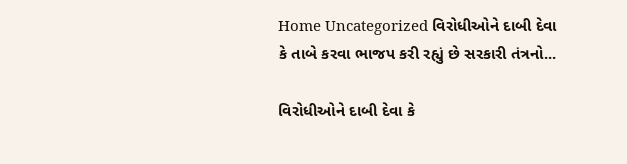Home Uncategorized વિરોધીઓને દાબી દેવા કે તાબે કરવા ભાજપ કરી રહ્યું છે સરકારી તંત્રનો...

વિરોધીઓને દાબી દેવા કે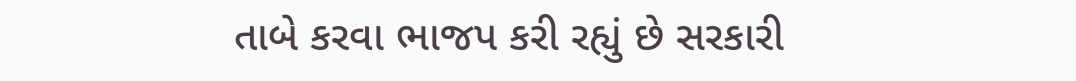તાબે કરવા ભાજપ કરી રહ્યું છે સરકારી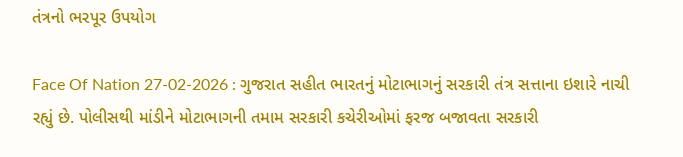તંત્રનો ભરપૂર ઉપયોગ

Face Of Nation 27-02-2026 : ગુજરાત સહીત ભારતનું મોટાભાગનું સરકારી તંત્ર સત્તાના ઇશારે નાચી રહ્યું છે. પોલીસથી માંડીને મોટાભાગની તમામ સરકારી કચેરીઓમાં ફરજ બજાવતા સરકારી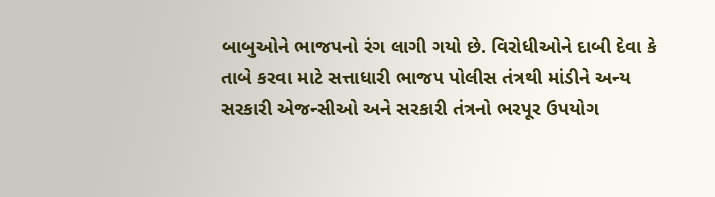બાબુઓને ભાજપનો રંગ લાગી ગયો છે. વિરોધીઓને દાબી દેવા કે તાબે કરવા માટે સત્તાધારી ભાજપ પોલીસ તંત્રથી માંડીને અન્ય સરકારી એજન્સીઓ અને સરકારી તંત્રનો ભરપૂર ઉપયોગ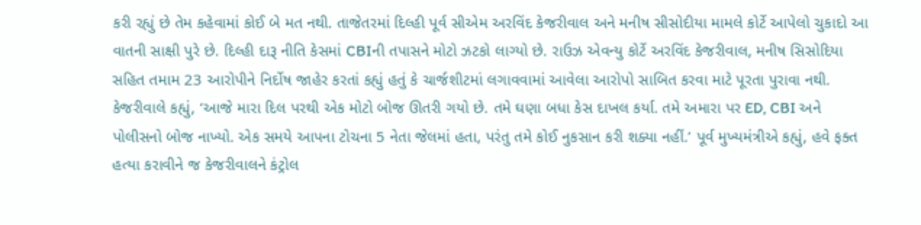કરી રહ્યું છે તેમ કહેવામાં કોઈ બે મત નથી. તાજેતરમાં દિલ્હી પૂર્વ સીએમ અરવિંદ કેજરીવાલ અને મનીષ સીસોદીયા મામલે કોર્ટે આપેલો ચુકાદો આ વાતની સાક્ષી પુરે છે. દિલ્હી દારૂ નીતિ કેસમાં CBIની તપાસને મોટો ઝટકો લાગ્યો છે. રાઉઝ એવન્યુ કોર્ટે અરવિંદ કેજરીવાલ, મનીષ સિસોદિયા સહિત તમામ 23 આરોપીને નિર્દોષ જાહેર કરતાં કહ્યું હતું કે ચાર્જશીટમાં લગાવવામાં આવેલા આરોપો સાબિત કરવા માટે પૂરતા પુરાવા નથી.
કેજરીવાલે કહ્યું, ‘આજે મારા દિલ પરથી એક મોટો બોજ ઊતરી ગયો છે. તમે ઘણા બધા કેસ દાખલ કર્યા. તમે અમારા પર ED, CBI અને પોલીસનો બોજ નાખ્યો. એક સમયે આપના ટોચના 5 નેતા જેલમાં હતા, પરંતુ તમે કોઈ નુકસાન કરી શક્યા નહીં.’ પૂર્વ મુખ્યમંત્રીએ કહ્યું, હવે ફક્ત હત્યા કરાવીને જ કેજરીવાલને કંટ્રોલ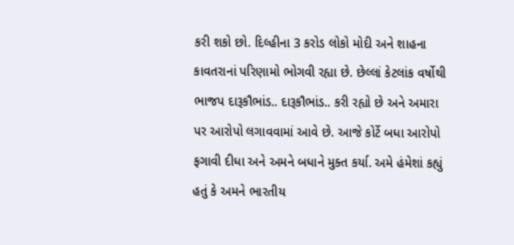કરી શકો છો. દિલ્હીના 3 કરોડ લોકો મોદી અને શાહના કાવતરાનાં પરિણામો ભોગવી રહ્યા છે. છેલ્લાં કેટલાંક વર્ષોથી ભાજપ દારૂકૌભાંડ.. દારૂકૌભાંડ.. કરી રહ્યો છે અને અમારા પર આરોપો લગાવવામાં આવે છે. આજે કોર્ટે બધા આરોપો ફગાવી દીધા અને અમને બધાને મુક્ત કર્યા. અમે હંમેશાં કહ્યું હતું કે અમને ભારતીય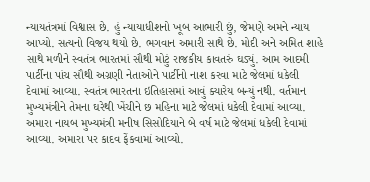ન્યાયતંત્રમાં વિશ્વાસ છે. હું ન્યાયાધીશનો ખૂબ આભારી છું, જેમણે અમને ન્યાય આપ્યો. સત્યનો વિજય થયો છે. ભગવાન અમારી સાથે છે. મોદી અને અમિત શાહે સાથે મળીને સ્વતંત્ર ભારતમાં સૌથી મોટું રાજકીય કાવતરું ઘડ્યું. આમ આદમી પાર્ટીના પાંચ સૌથી અગ્રણી નેતાઓને પાર્ટીનો નાશ કરવા માટે જેલમાં ધકેલી દેવામાં આવ્યા. સ્વતંત્ર ભારતના ઇતિહાસમાં આવું ક્યારેય બન્યું નથી. વર્તમાન મુખ્યમંત્રીને તેમના ઘરેથી ખેંચીને છ મહિના માટે જેલમાં ધકેલી દેવામાં આવ્યા. અમારા નાયબ મુખ્યમંત્રી મનીષ સિસોદિયાને બે વર્ષ માટે જેલમાં ધકેલી દેવામાં આવ્યા. અમારા પર કાદવ ફેંકવામાં આવ્યો.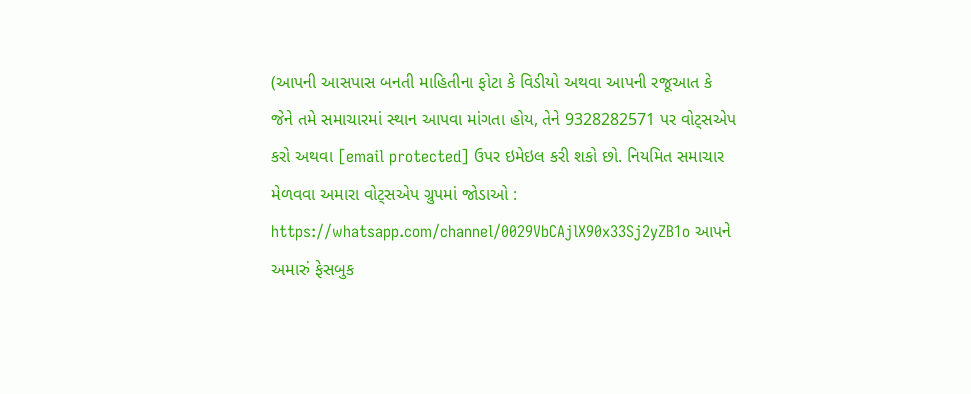(આપની આસપાસ બનતી માહિતીના ફોટા કે વિડીયો અથવા આપની રજૂઆત કે જેને તમે સમાચારમાં સ્થાન આપવા માંગતા હોય, તેને 9328282571 પર વોટ્સએપ કરો અથવા [email protected] ઉપર ઇમેઇલ કરી શકો છો. નિયમિત સમાચાર મેળવવા અમારા વોટ્સએપ ગ્રુપમાં જોડાઓ : https://whatsapp.com/channel/0029VbCAjlX90x33Sj2yZB1o આપને અમારું ફેસબુક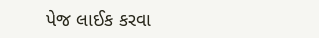પેજ લાઈક કરવા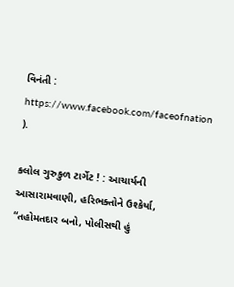વિનંતી : https://www.facebook.com/faceofnation ).

કલોલ ગુરુકુળ ટાર્ગેટ ! : આચાર્યની આસારામવાણી, હરિભક્તોને ઉશ્કેર્યા, “તહોમતદાર બનો, પોલીસથી હું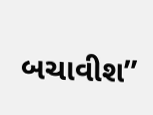બચાવીશ”